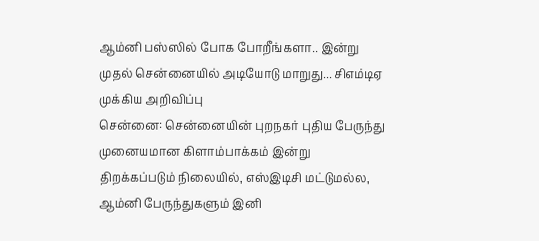ஆம்னி பஸ்ஸில் போக போறீங்களா.. இன்று முதல் சென்னையில் அடியோடு மாறுது... சிஎம்டிஏ முக்கிய அறிவிப்பு
சென்னை: சென்னையின் புறநகர் புதிய பேருந்து முனையமான கிளாம்பாக்கம் இன்று திறக்கப்படும் நிலையில், எஸ்இடிசி மட்டுமல்ல, ஆம்னி பேருந்துகளும் இனி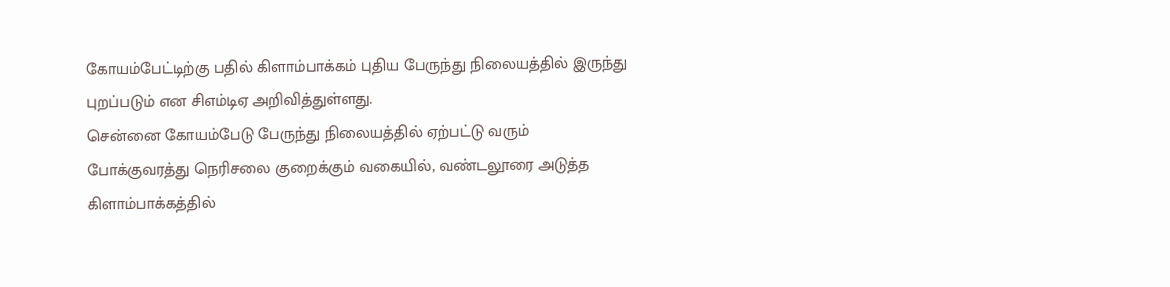கோயம்பேட்டிற்கு பதில் கிளாம்பாக்கம் புதிய பேருந்து நிலையத்தில் இருந்து புறப்படும் என சிஎம்டிஏ அறிவித்துள்ளது.
சென்னை கோயம்பேடு பேருந்து நிலையத்தில் ஏற்பட்டு வரும் போக்குவரத்து நெரிசலை குறைக்கும் வகையில், வண்டலூரை அடுத்த கிளாம்பாக்கத்தில்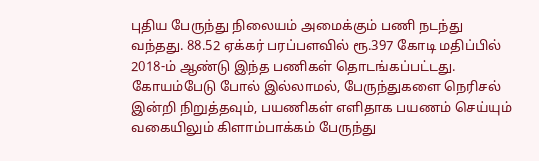புதிய பேருந்து நிலையம் அமைக்கும் பணி நடந்து வந்தது. 88.52 ஏக்கர் பரப்பளவில் ரூ.397 கோடி மதிப்பில் 2018-ம் ஆண்டு இந்த பணிகள் தொடங்கப்பட்டது. கோயம்பேடு போல் இல்லாமல், பேருந்துகளை நெரிசல் இன்றி நிறுத்தவும், பயணிகள் எளிதாக பயணம் செய்யும் வகையிலும் கிளாம்பாக்கம் பேருந்து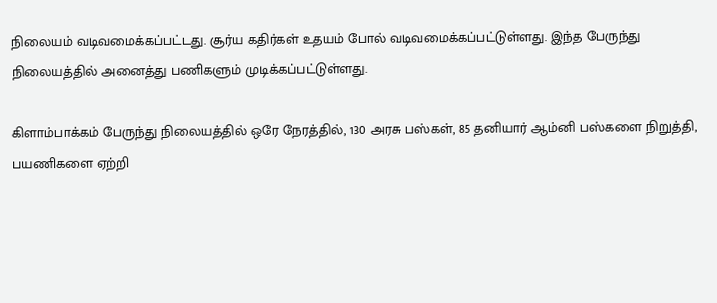நிலையம் வடிவமைக்கப்பட்டது. சூர்ய கதிர்கள் உதயம் போல் வடிவமைக்கப்பட்டுள்ளது. இந்த பேருந்து நிலையத்தில் அனைத்து பணிகளும் முடிக்கப்பட்டுள்ளது.

கிளாம்பாக்கம் பேருந்து நிலையத்தில் ஒரே நேரத்தில், 130 அரசு பஸ்கள், 85 தனியார் ஆம்னி பஸ்களை நிறுத்தி, பயணிகளை ஏற்றி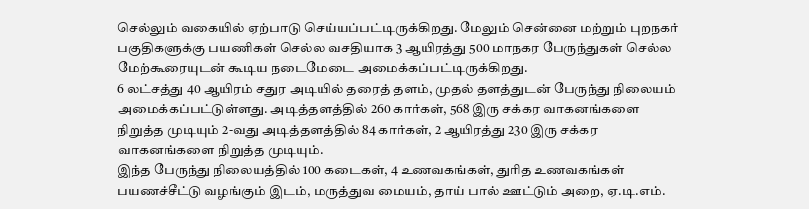செல்லும் வகையில் ஏற்பாடு செய்யப்பட்டிருக்கிறது. மேலும் சென்னை மற்றும் புறநகர் பகுதிகளுக்கு பயணிகள் செல்ல வசதியாக 3 ஆயிரத்து 500 மாநகர பேருந்துகள் செல்ல மேற்கூரையுடன் கூடிய நடைமேடை அமைக்கப்பட்டிருக்கிறது.
6 லட்சத்து 40 ஆயிரம் சதுர அடியில் தரைத் தளம், முதல் தளத்துடன் பேருந்து நிலையம் அமைக்கப்பட்டுள்ளது. அடித்தளத்தில் 260 கார்கள், 568 இரு சக்கர வாகனங்களை நிறுத்த முடியும் 2-வது அடித்தளத்தில் 84 கார்கள், 2 ஆயிரத்து 230 இரு சக்கர வாகனங்களை நிறுத்த முடியும்.
இந்த பேருந்து நிலையத்தில் 100 கடைகள், 4 உணவகங்கள், துரித உணவகங்கள் பயணச்சீட்டு வழங்கும் இடம், மருத்துவ மையம், தாய் பால் ஊட்டும் அறை, ஏ.டி.எம்.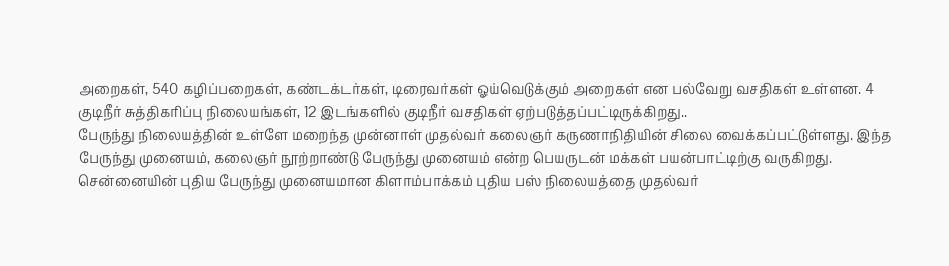அறைகள், 540 கழிப்பறைகள், கண்டக்டர்கள், டிரைவர்கள் ஓய்வெடுக்கும் அறைகள் என பல்வேறு வசதிகள் உள்ளன. 4 குடிநீர் சுத்திகரிப்பு நிலையங்கள், 12 இடங்களில் குடிநீர் வசதிகள் ஏற்படுத்தப்பட்டிருக்கிறது..
பேருந்து நிலையத்தின் உள்ளே மறைந்த முன்னாள் முதல்வர் கலைஞர் கருணாநிதியின் சிலை வைக்கப்பட்டுள்ளது. இந்த பேருந்து முனையம், கலைஞர் நூற்றாண்டு பேருந்து முனையம் என்ற பெயருடன் மக்கள் பயன்பாட்டிற்கு வருகிறது.
சென்னையின் புதிய பேருந்து முனையமான கிளாம்பாக்கம் புதிய பஸ் நிலையத்தை முதல்வர்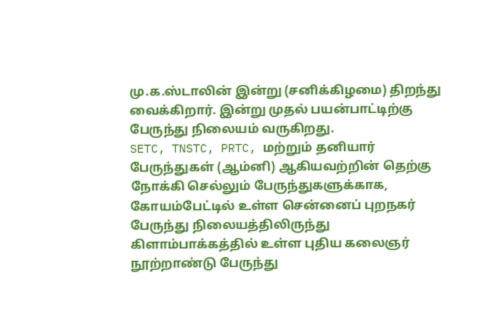மு.க.ஸ்டாலின் இன்று (சனிக்கிழமை) திறந்து வைக்கிறார். இன்று முதல் பயன்பாட்டிற்கு பேருந்து நிலையம் வருகிறது.
SETC, TNSTC, PRTC, மற்றும் தனியார் பேருந்துகள் (ஆம்னி) ஆகியவற்றின் தெற்கு நோக்கி செல்லும் பேருந்துகளுக்காக, கோயம்பேட்டில் உள்ள சென்னைப் புறநகர் பேருந்து நிலையத்திலிருந்து கிளாம்பாக்கத்தில் உள்ள புதிய கலைஞர் நூற்றாண்டு பேருந்து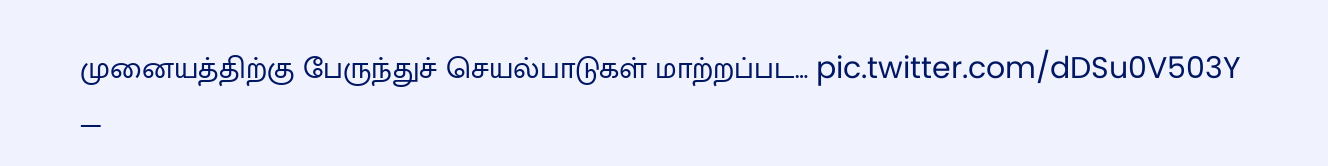முனையத்திற்கு பேருந்துச் செயல்பாடுகள் மாற்றப்பட… pic.twitter.com/dDSu0V503Y
—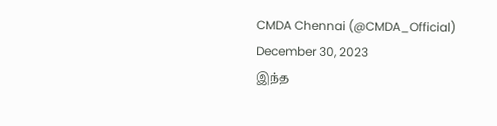CMDA Chennai (@CMDA_Official) December 30, 2023
இந்த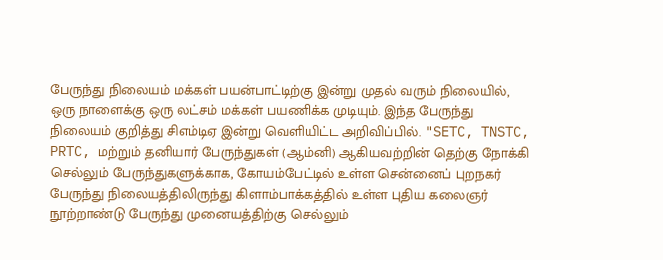பேருந்து நிலையம் மக்கள் பயன்பாட்டிற்கு இன்று முதல் வரும் நிலையில், ஒரு நாளைக்கு ஒரு லட்சம் மக்கள் பயணிக்க முடியும். இந்த பேருந்து நிலையம் குறித்து சிஎம்டிஏ இன்று வெளியிட்ட அறிவிப்பில். "SETC, TNSTC, PRTC, மற்றும் தனியார் பேருந்துகள் (ஆம்னி) ஆகியவற்றின் தெற்கு நோக்கி செல்லும் பேருந்துகளுக்காக, கோயம்பேட்டில் உள்ள சென்னைப் புறநகர் பேருந்து நிலையத்திலிருந்து கிளாம்பாக்கத்தில் உள்ள புதிய கலைஞர் நூற்றாண்டு பேருந்து முனையத்திற்கு செல்லும்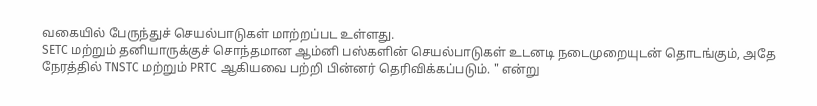வகையில் பேருந்துச் செயல்பாடுகள் மாற்றப்பட உள்ளது.
SETC மற்றும் தனியாருக்குச் சொந்தமான ஆம்னி பஸ்களின் செயல்பாடுகள் உடனடி நடைமுறையுடன் தொடங்கும், அதே நேரத்தில் TNSTC மற்றும் PRTC ஆகியவை பற்றி பின்னர் தெரிவிக்கப்படும். " என்று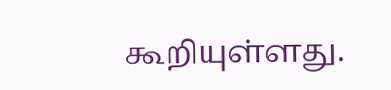கூறியுள்ளது.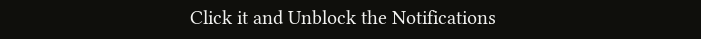Click it and Unblock the Notifications